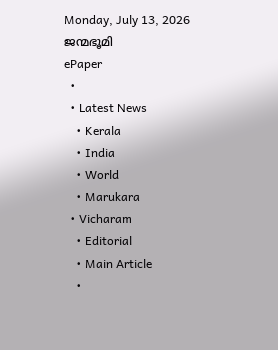Monday, July 13, 2026
ജന്മഭൂമി
ePaper
  •
  • Latest News
    • Kerala
    • India
    • World
    • Marukara
  • Vicharam
    • Editorial
    • Main Article
    •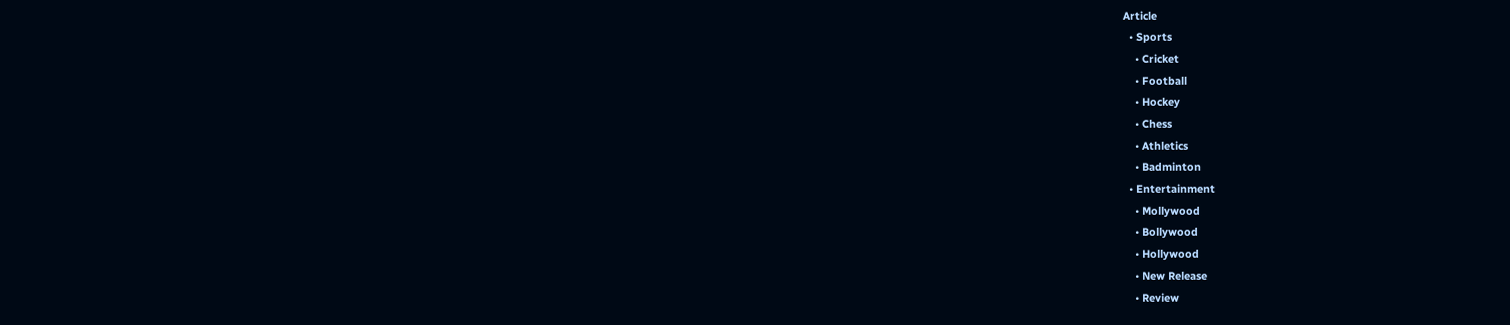Article
  • Sports
    • Cricket
    • Football
    • Hockey
    • Chess
    • Athletics
    • Badminton
  • Entertainment
    • Mollywood
    • Bollywood
    • Hollywood
    • New Release
    • Review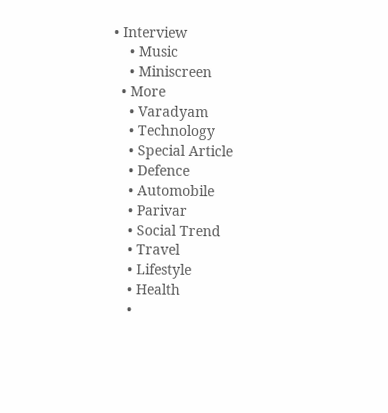• Interview
    • Music
    • Miniscreen
  • More
    • Varadyam
    • Technology
    • Special Article
    • Defence
    • Automobile
    • Parivar
    • Social Trend
    • Travel
    • Lifestyle
    • Health
    •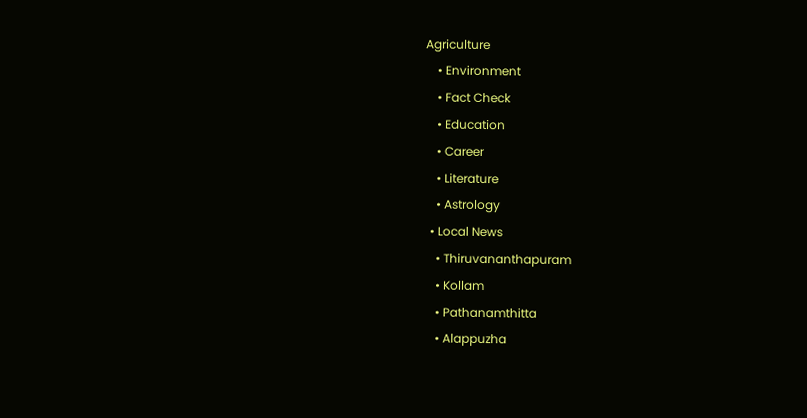Agriculture
    • Environment
    • Fact Check
    • Education
    • Career
    • Literature
    • Astrology
  • Local News
    • Thiruvananthapuram
    • Kollam
    • Pathanamthitta
    • Alappuzha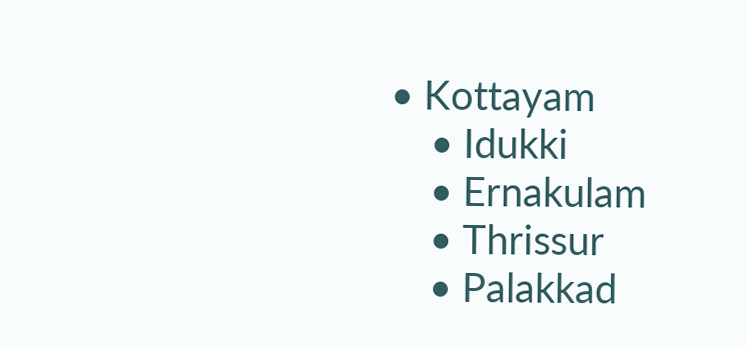• Kottayam
    • Idukki
    • Ernakulam
    • Thrissur
    • Palakkad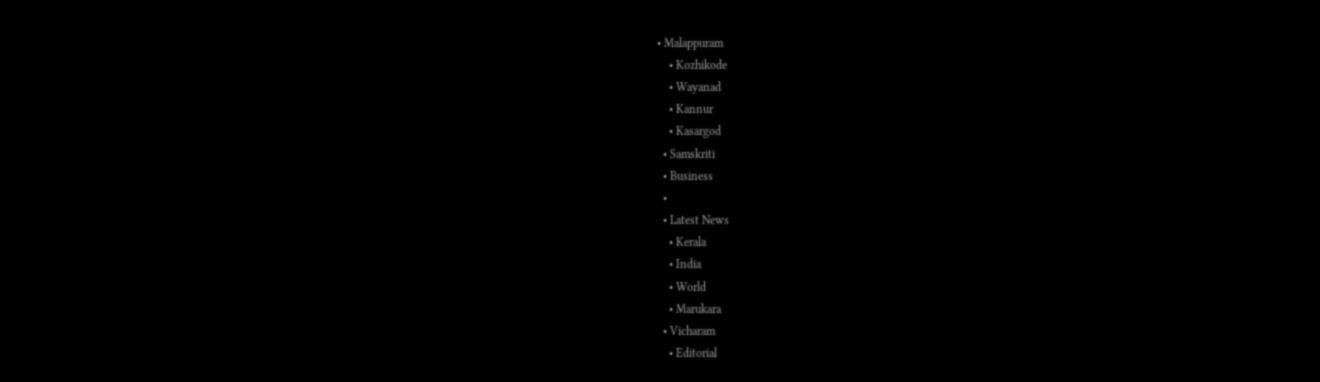• Malappuram
    • Kozhikode
    • Wayanad
    • Kannur
    • Kasargod
  • Samskriti
  • Business
  •
  • Latest News
    • Kerala
    • India
    • World
    • Marukara
  • Vicharam
    • Editorial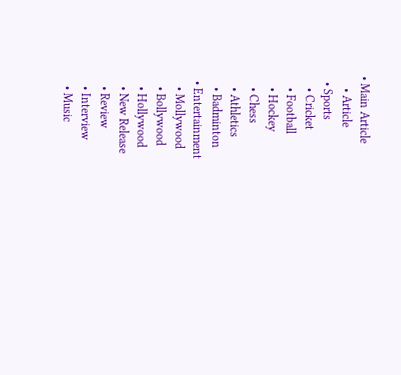• Main Article
    • Article
  • Sports
    • Cricket
    • Football
    • Hockey
    • Chess
    • Athletics
    • Badminton
  • Entertainment
    • Mollywood
    • Bollywood
    • Hollywood
    • New Release
    • Review
    • Interview
    • Music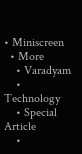• Miniscreen
  • More
    • Varadyam
    • Technology
    • Special Article
    •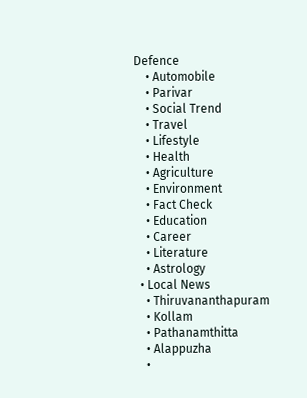Defence
    • Automobile
    • Parivar
    • Social Trend
    • Travel
    • Lifestyle
    • Health
    • Agriculture
    • Environment
    • Fact Check
    • Education
    • Career
    • Literature
    • Astrology
  • Local News
    • Thiruvananthapuram
    • Kollam
    • Pathanamthitta
    • Alappuzha
    •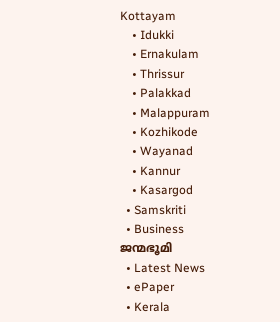Kottayam
    • Idukki
    • Ernakulam
    • Thrissur
    • Palakkad
    • Malappuram
    • Kozhikode
    • Wayanad
    • Kannur
    • Kasargod
  • Samskriti
  • Business
ജന്മഭൂമി
  • Latest News
  • ePaper
  • Kerala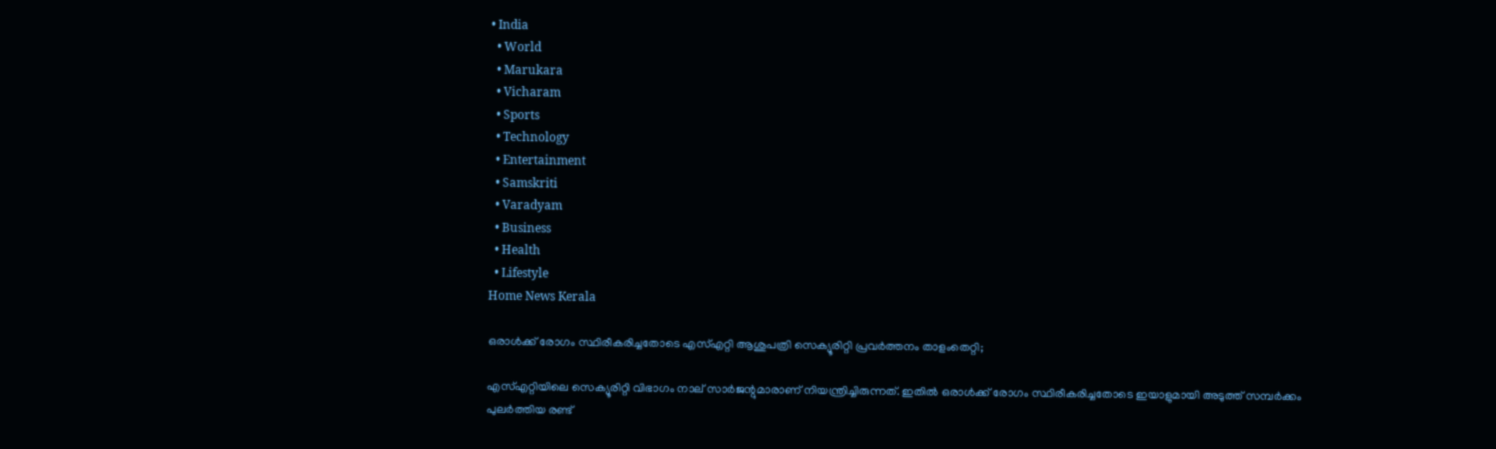• India
  • World
  • Marukara
  • Vicharam
  • Sports
  • Technology
  • Entertainment
  • Samskriti
  • Varadyam
  • Business
  • Health
  • Lifestyle
Home News Kerala

ഒരാള്‍ക്ക് രോഗം സ്ഥിരീകരിച്ചതോടെ എസ്എറ്റി ആശുപത്രി സെക്യൂരിറ്റി പ്രവര്‍ത്തനം താളംതെറ്റി;

എസ്എറ്റിയിലെ സെക്യൂരിറ്റി വിഭാഗം നാല് സാര്‍ജന്റുമാരാണ് നിയന്ത്രിച്ചിരുന്നത്. ഇതില്‍ ഒരാള്‍ക്ക് രോഗം സ്ഥിരീകരിച്ചതോടെ ഇയാളുമായി അടുത്ത് സമ്പര്‍ക്കം പുലര്‍ത്തിയ രണ്ട്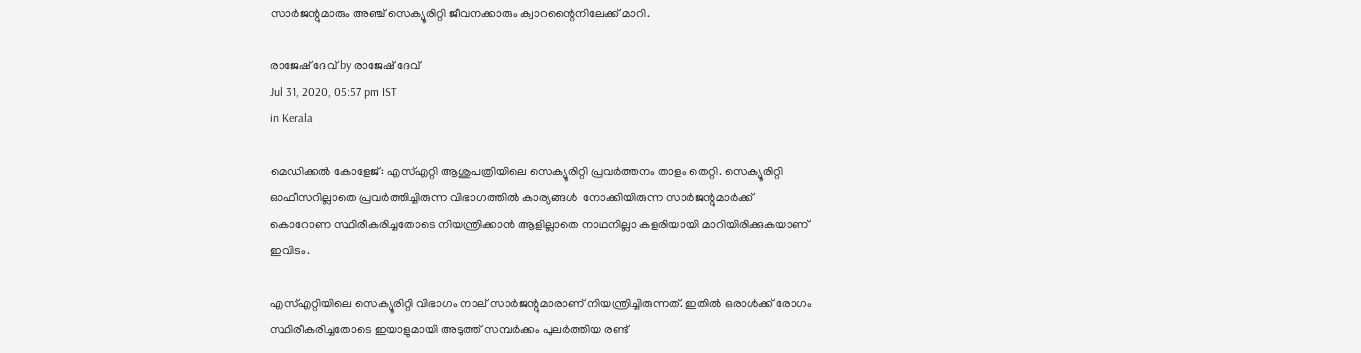സാര്‍ജന്റുമാരും അഞ്ച് സെക്യൂരിറ്റി ജീവനക്കാരും ക്വാറന്റൈനിലേക്ക് മാറി.

രാജേഷ് ദേവ്‌ by രാജേഷ് ദേവ്‌
Jul 31, 2020, 05:57 pm IST
in Kerala

മെഡിക്കല്‍ കോളേജ്: എസ്എറ്റി ആശുപത്രിയിലെ സെക്യൂരിറ്റി പ്രവര്‍ത്തനം താളം തെറ്റി. സെക്യൂരിറ്റി ഓഫീസറില്ലാതെ പ്രവര്‍ത്തിച്ചിരുന്ന വിഭാഗത്തില്‍ കാര്യങ്ങള്‍  നോക്കിയിരുന്ന സാര്‍ജന്റുമാര്‍ക്ക് കൊറോണ സ്ഥിരീകരിച്ചതോടെ നിയന്ത്രിക്കാന്‍ ആളില്ലാതെ നാഥനില്ലാ കളരിയായി മാറിയിരിക്കുകയാണ് ഇവിടം.

എസ്എറ്റിയിലെ സെക്യൂരിറ്റി വിഭാഗം നാല് സാര്‍ജന്റുമാരാണ് നിയന്ത്രിച്ചിരുന്നത്. ഇതില്‍ ഒരാള്‍ക്ക് രോഗം സ്ഥിരീകരിച്ചതോടെ ഇയാളുമായി അടുത്ത് സമ്പര്‍ക്കം പുലര്‍ത്തിയ രണ്ട്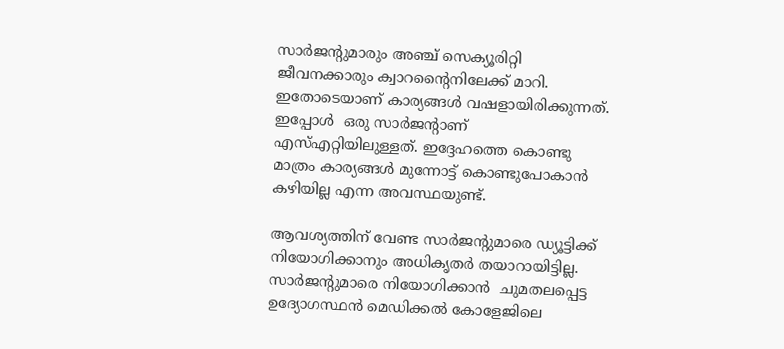സാര്‍ജന്റുമാരും അഞ്ച് സെക്യൂരിറ്റി  ജീവനക്കാരും ക്വാറന്റൈനിലേക്ക് മാറി. ഇതോടെയാണ് കാര്യങ്ങള്‍ വഷളായിരിക്കുന്നത്. ഇപ്പോള്‍  ഒരു സാര്‍ജന്റാണ് എസ്എറ്റിയിലുള്ളത്. ഇദ്ദേഹത്തെ കൊണ്ടു മാത്രം കാര്യങ്ങള്‍ മുന്നോട്ട് കൊണ്ടുപോകാന്‍ കഴിയില്ല എന്ന അവസ്ഥയുണ്ട്.

ആവശ്യത്തിന് വേണ്ട സാര്‍ജന്റുമാരെ ഡ്യൂട്ടിക്ക് നിയോഗിക്കാനും അധികൃതര്‍ തയാറായിട്ടില്ല. സാര്‍ജന്റുമാരെ നിയോഗിക്കാന്‍  ചുമതലപ്പെട്ട ഉദ്യോഗസ്ഥന്‍ മെഡിക്കല്‍ കോളേജിലെ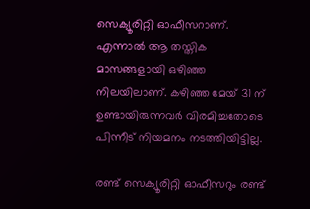സെക്യൂരിറ്റി ഓഫീസറാണ്. എന്നാല്‍ ആ തസ്തിക മാസങ്ങളായി ഒഴിഞ്ഞ നിലയിലാണ്. കഴിഞ്ഞ മേയ് 31 ന് ഉണ്ടായിരുന്നവര്‍ വിരമിച്ചതോടെ പിന്നീട് നിയമനം നടത്തിയിട്ടില്ല.

രണ്ട് സെക്യൂരിറ്റി ഓഫീസറും രണ്ട്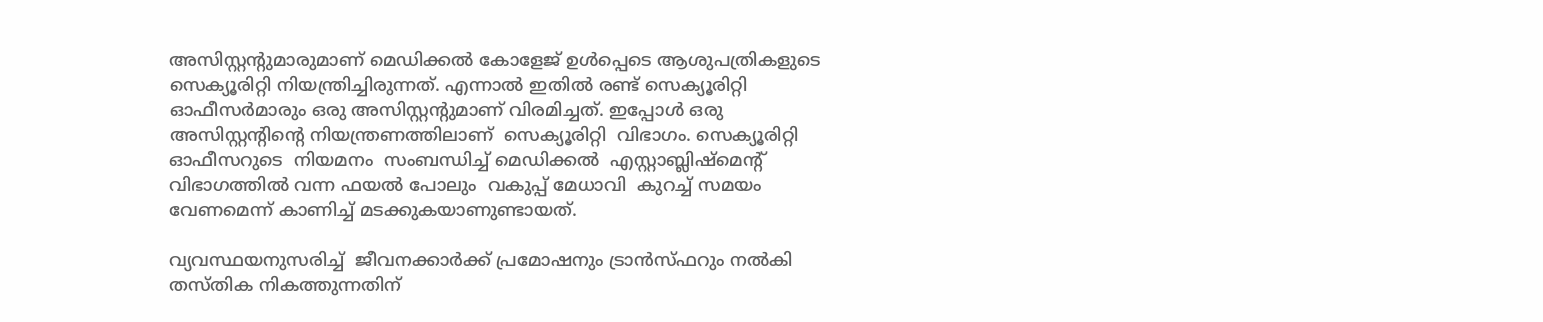അസിസ്റ്റന്റുമാരുമാണ് മെഡിക്കല്‍ കോളേജ് ഉള്‍പ്പെടെ ആശുപത്രികളുടെ സെക്യൂരിറ്റി നിയന്ത്രിച്ചിരുന്നത്. എന്നാല്‍ ഇതില്‍ രണ്ട് സെക്യൂരിറ്റി ഓഫീസര്‍മാരും ഒരു അസിസ്റ്റന്റുമാണ് വിരമിച്ചത്. ഇപ്പോള്‍ ഒരു അസിസ്റ്റന്റിന്റെ നിയന്ത്രണത്തിലാണ്  സെക്യൂരിറ്റി  വിഭാഗം. സെക്യൂരിറ്റി ഓഫീസറുടെ  നിയമനം  സംബന്ധിച്ച് മെഡിക്കല്‍  എസ്റ്റാബ്ലിഷ്‌മെന്റ് വിഭാഗത്തില്‍ വന്ന ഫയല്‍ പോലും  വകുപ്പ് മേധാവി  കുറച്ച് സമയം വേണമെന്ന് കാണിച്ച് മടക്കുകയാണുണ്ടായത്.

വ്യവസ്ഥയനുസരിച്ച്  ജീവനക്കാര്‍ക്ക് പ്രമോഷനും ട്രാന്‍സ്ഫറും നല്‍കി തസ്തിക നികത്തുന്നതിന്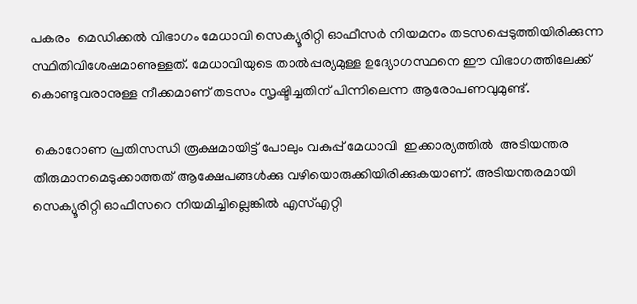പകരം  മെഡിക്കല്‍ വിഭാഗം മേധാവി സെക്യൂരിറ്റി ഓഫീസര്‍ നിയമനം തടസപ്പെടുത്തിയിരിക്കുന്ന സ്ഥിതിവിശേഷമാണുള്ളത്. മേധാവിയുടെ താല്‍പ്പര്യമുള്ള ഉദ്യോഗസ്ഥനെ ഈ വിഭാഗത്തിലേക്ക് കൊണ്ടുവരാനുള്ള നീക്കമാണ് തടസം സൃഷ്ടിച്ചതിന് പിന്നിലെന്ന ആരോപണവുമുണ്ട്.

 കൊറോണ പ്രതിസന്ധി രൂക്ഷമായിട്ട് പോലും വകുപ്പ് മേധാവി  ഇക്കാര്യത്തില്‍  അടിയന്തര  തീരുമാനമെടുക്കാത്തത് ആക്ഷേപങ്ങള്‍ക്കു വഴിയൊരുക്കിയിരിക്കുകയാണ്. അടിയന്തരമായി സെക്യൂരിറ്റി ഓഫീസറെ നിയമിച്ചില്ലെങ്കില്‍ എസ്എറ്റി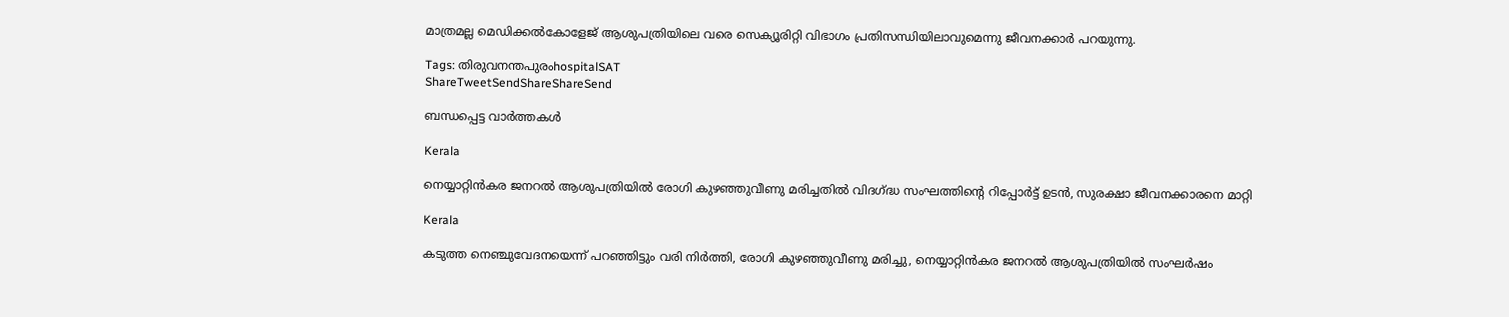മാത്രമല്ല മെഡിക്കല്‍കോളേജ് ആശുപത്രിയിലെ വരെ സെക്യൂരിറ്റി വിഭാഗം പ്രതിസന്ധിയിലാവുമെന്നു ജീവനക്കാര്‍ പറയുന്നു.

Tags: തിരുവനന്തപുരംhospitalSAT
ShareTweetSendShareShareSend

ബന്ധപ്പെട്ട വാര്‍ത്തകള്‍

Kerala

നെയ്യാറ്റിന്‍കര ജനറല്‍ ആശുപത്രിയില്‍ രോഗി കുഴഞ്ഞുവീണു മരിച്ചതില്‍ വിദഗ്‌ദ്ധ സംഘത്തിന്റെ റിപ്പോര്‍ട്ട് ഉടന്‍, സുരക്ഷാ ജീവനക്കാരനെ മാറ്റി

Kerala

കടുത്ത നെഞ്ചുവേദനയെന്ന് പറഞ്ഞിട്ടും വരി നിര്‍ത്തി, രോഗി കുഴഞ്ഞുവീണു മരിച്ചു, നെയ്യാറ്റിന്‍കര ജനറല്‍ ആശുപത്രിയില്‍ സംഘര്‍ഷം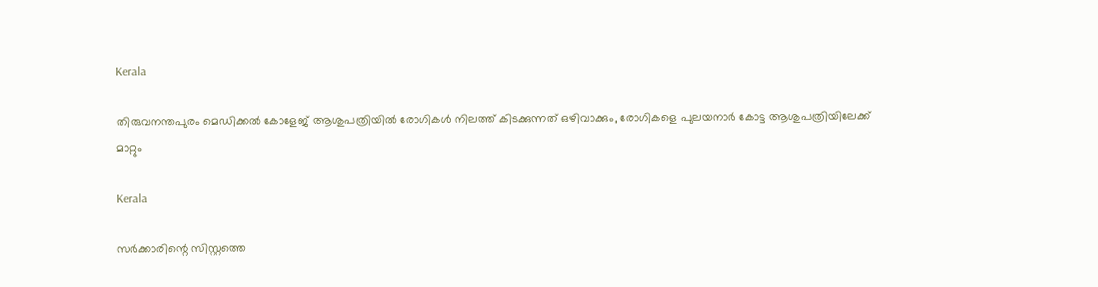Kerala

തിരുവനന്തപുരം മെഡിക്കല്‍ കോളേജ് ആശുപത്രിയില്‍ രോഗികള്‍ നിലത്ത് കിടക്കുന്നത് ഒഴിവാക്കും, രോഗികളെ പുലയനാര്‍ കോട്ട ആശുപത്രിയിലേക്ക് മാറ്റും

Kerala

സർക്കാരിന്റെ സിസ്റ്റത്തെ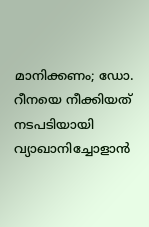മാനിക്കണം; ഡോ. റീനയെ നീക്കിയത് നടപടിയായി വ്യാഖാനിച്ചോളാൻ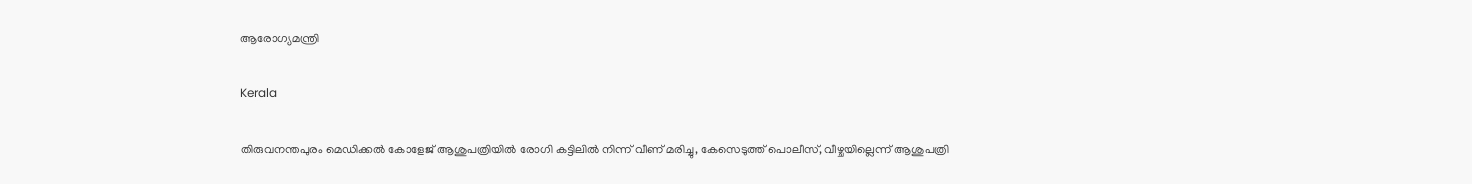ആരോഗ്യമന്ത്രി

Kerala

തിരുവനന്തപുരം മെഡിക്കല്‍ കോളേജ് ആശുപത്രിയില്‍ രോഗി കട്ടിലില്‍ നിന്ന് വീണ് മരിച്ചു, കേസെടുത്ത് പൊലീസ്, വീഴ്ചയില്ലെന്ന് ആശുപത്രി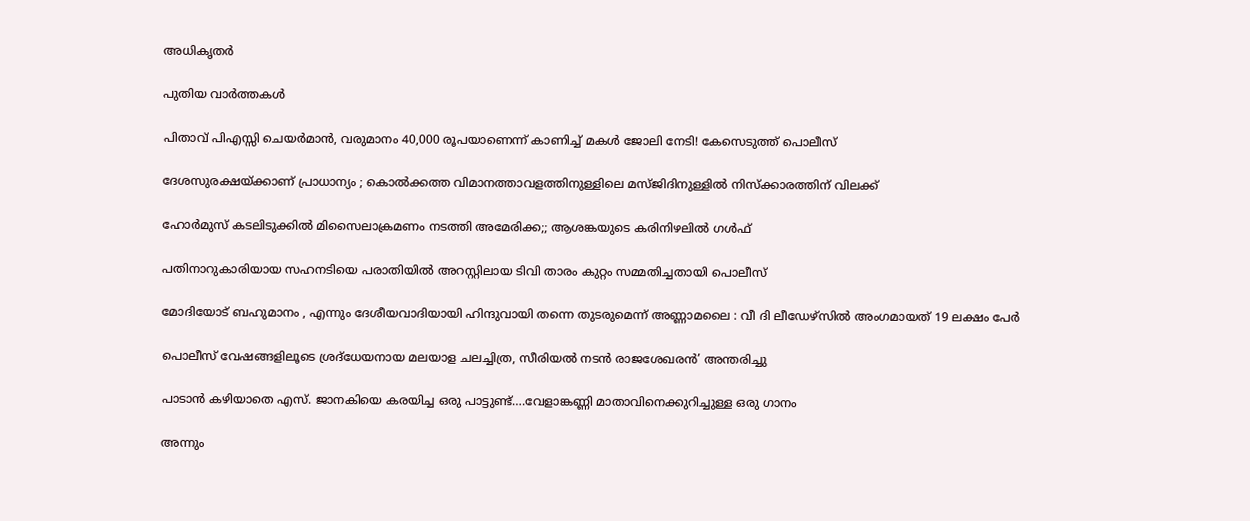അധികൃതര്‍

പുതിയ വാര്‍ത്തകള്‍

പിതാവ് പിഎസ്സി ചെയര്‍മാന്‍, വരുമാനം 40,000 രൂപയാണെന്ന് കാണിച്ച് മകള്‍ ജോലി നേടി! കേസെടുത്ത് പൊലീസ്

ദേശസുരക്ഷയ്‌ക്കാണ് പ്രാധാന്യം ; കൊൽക്കത്ത വിമാനത്താവളത്തിനുള്ളിലെ മസ്ജിദിനുള്ളിൽ നിസ്ക്കാരത്തിന് വിലക്ക്

ഹോര്‍മുസ് കടലിടുക്കില്‍ മിസൈലാക്രമണം നടത്തി അമേരിക്ക;; ആശങ്കയുടെ കരിനിഴലില്‍ ഗള്‍ഫ്

പതിനാറുകാരിയായ സഹനടിയെ പരാതിയില്‍ അറസ്റ്റിലായ ടിവി താരം കുറ്റം സമ്മതിച്ചതായി പൊലീസ്

മോദിയോട് ബഹുമാനം , എന്നും ദേശീയവാദിയായി ഹിന്ദുവായി തന്നെ തുടരുമെന്ന് അണ്ണാമലൈ : വീ ദി ലീഡേഴ്‌സിൽ അംഗമായത് 19 ലക്ഷം പേർ

പൊലീസ് വേഷങ്ങളിലൂടെ ശ്രദ്‌ധേയനായ മലയാള ചലച്ചിത്ര, സീരിയല്‍ നടന്‍ രാജശേഖരന്‍’ അന്തരിച്ചു

പാടാന്‍ കഴിയാതെ എസ്. ജാനകിയെ കരയിച്ച ഒരു പാട്ടുണ്ട്….വേളാങ്കണ്ണി മാതാവിനെക്കുറിച്ചുള്ള ഒരു ഗാനം

അന്നും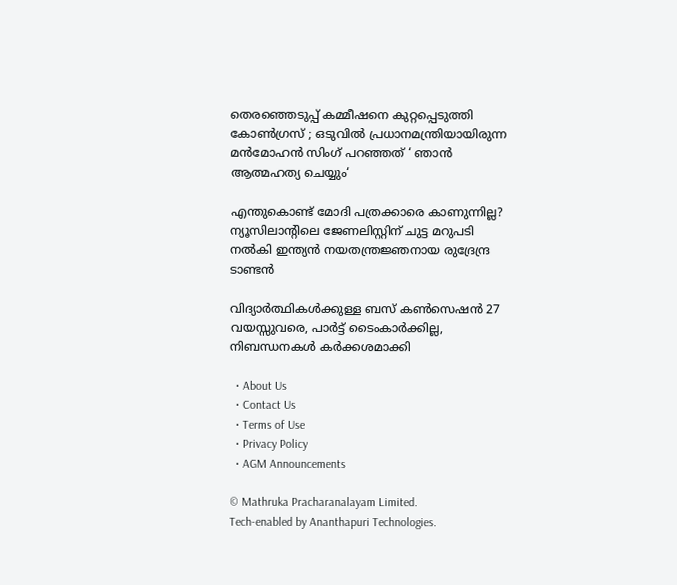തെരഞ്ഞെടുപ്പ് കമ്മീഷനെ കുറ്റപ്പെടുത്തി കോൺഗ്രസ് ; ഒടുവിൽ പ്രധാനമന്ത്രിയായിരുന്ന മൻമോഹൻ സിംഗ് പറഞ്ഞത് ‘ ഞാൻ ആത്മഹത്യ ചെയ്യും‘

എന്തുകൊണ്ട് മോദി പത്രക്കാരെ കാണുന്നില്ല? ന്യൂസിലാന്‍റിലെ ജേണലിസ്റ്റിന് ചുട്ട മറുപടി നല്‍കി ഇന്ത്യന്‍ നയതന്ത്രജ്ഞനായ രുദ്രേന്ദ്ര ടാണ്ടന്‍

വിദ്യാര്‍ത്ഥികള്‍ക്കുള്ള ബസ് കണ്‍സെഷന്‍ 27 വയസ്സുവരെ, പാര്‍ട്ട് ടൈംകാര്‍ക്കില്ല, നിബന്ധനകള്‍ കര്‍ക്കശമാക്കി

  • About Us
  • Contact Us
  • Terms of Use
  • Privacy Policy
  • AGM Announcements

© Mathruka Pracharanalayam Limited.
Tech-enabled by Ananthapuri Technologies.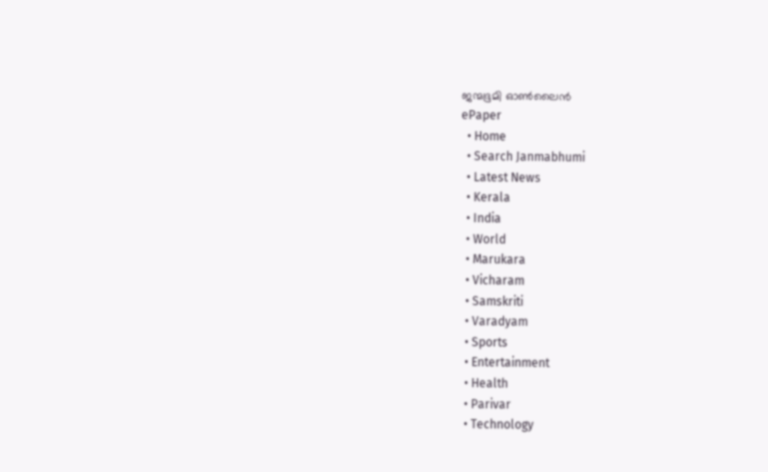ജന്മഭൂമി ഓണ്‍ലൈന്‍
ePaper
  • Home
  • Search Janmabhumi
  • Latest News
  • Kerala
  • India
  • World
  • Marukara
  • Vicharam
  • Samskriti
  • Varadyam
  • Sports
  • Entertainment
  • Health
  • Parivar
  • Technology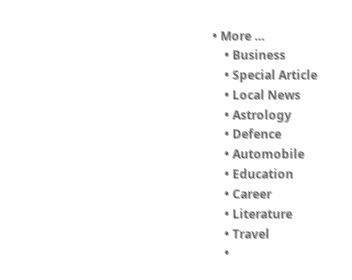• More …
    • Business
    • Special Article
    • Local News
    • Astrology
    • Defence
    • Automobile
    • Education
    • Career
    • Literature
    • Travel
    •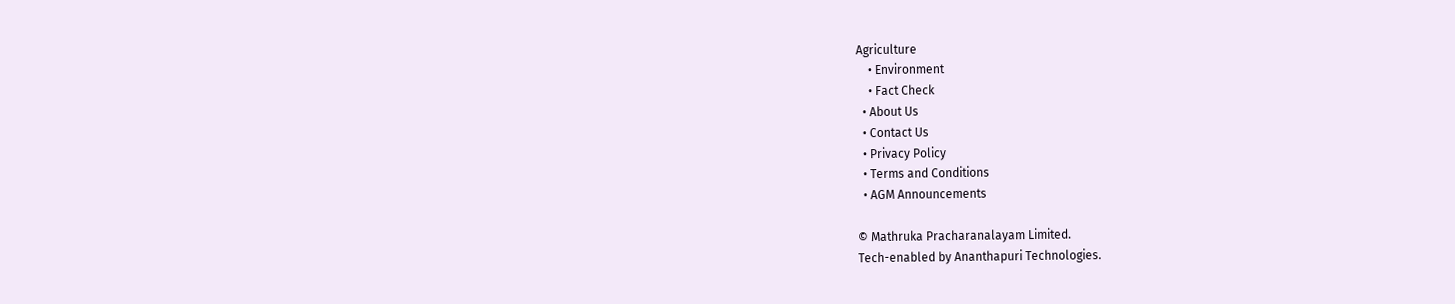Agriculture
    • Environment
    • Fact Check
  • About Us
  • Contact Us
  • Privacy Policy
  • Terms and Conditions
  • AGM Announcements

© Mathruka Pracharanalayam Limited.
Tech-enabled by Ananthapuri Technologies.